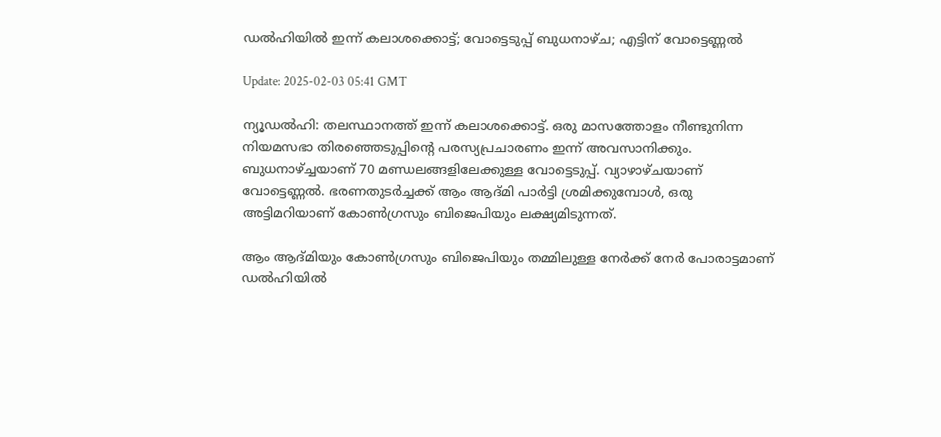ഡല്‍ഹിയില്‍ ഇന്ന് കലാശക്കൊട്ട്; വോട്ടെടുപ്പ് ബുധനാഴ്ച; എട്ടിന് വോട്ടെണ്ണല്‍

Update: 2025-02-03 05:41 GMT

ന്യൂഡല്‍ഹി: തലസ്ഥാനത്ത് ഇന്ന് കലാശക്കൊട്ട്. ഒരു മാസത്തോളം നീണ്ടുനിന്ന നിയമസഭാ തിരഞ്ഞെടുപ്പിന്റെ പരസ്യപ്രചാരണം ഇന്ന് അവസാനിക്കും. ബുധനാഴ്ച്ചയാണ് 70 മണ്ഡലങ്ങളിലേക്കുള്ള വോട്ടെടുപ്പ്. വ്യാഴാഴ്ചയാണ് വോട്ടെണ്ണല്‍. ഭരണതുടര്‍ച്ചക്ക് ആം ആദ്മി പാര്‍ട്ടി ശ്രമിക്കുമ്പോള്‍, ഒരു അട്ടിമറിയാണ് കോണ്‍ഗ്രസും ബിജെപിയും ലക്ഷ്യമിടുന്നത്.

ആം ആദ്മിയും കോണ്‍ഗ്രസും ബിജെപിയും തമ്മിലുള്ള നേര്‍ക്ക് നേര്‍ പോരാട്ടമാണ് ഡല്‍ഹിയില്‍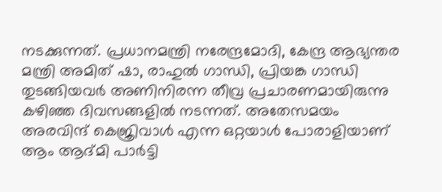നടക്കുന്നത്. പ്രധാനമന്ത്രി നരേന്ദ്രമോദി, കേന്ദ്ര ആഭ്യന്തര മന്ത്രി അമിത് ഷാ, രാഹുല്‍ ഗാന്ധി, പ്രിയങ്ക ഗാന്ധി തുടങ്ങിയവര്‍ അണിനിരന്ന തീവ്ര പ്രചാരണമായിരുന്നു കഴിഞ്ഞ ദിവസങ്ങളില്‍ നടന്നത്. അതേസമയം അരവിന്ദ് കെജ്രിവാള്‍ എന്ന ഒറ്റയാള്‍ പോരാളിയാണ് ആം ആദ്മി പാര്‍ട്ടി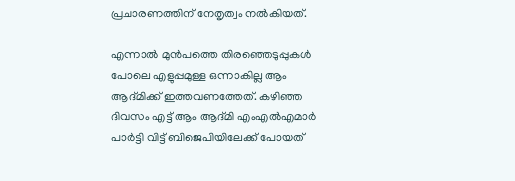പ്രചാരണത്തിന് നേതൃത്വം നല്‍കിയത്.

എന്നാല്‍ മുന്‍പത്തെ തിരഞ്ഞെടുപ്പുകള്‍ പോലെ എളുപ്പമുള്ള ഒന്നാകില്ല ആം ആദ്മിക്ക് ഇത്തവണത്തേത്. കഴിഞ്ഞ ദിവസം എട്ട് ആം ആദ്മി എംഎല്‍എമാര്‍ പാര്‍ട്ടി വിട്ട് ബിജെപിയിലേക്ക് പോയത്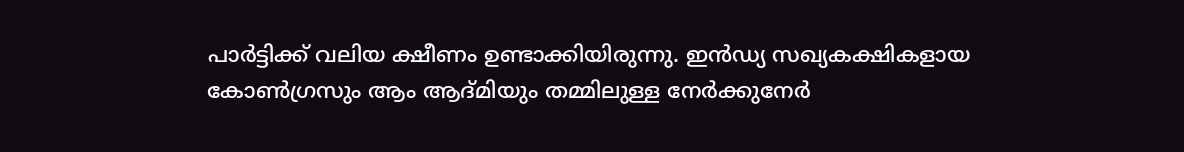പാര്‍ട്ടിക്ക് വലിയ ക്ഷീണം ഉണ്ടാക്കിയിരുന്നു. ഇന്‍ഡ്യ സഖ്യകക്ഷികളായ കോണ്‍ഗ്രസും ആം ആദ്മിയും തമ്മിലുള്ള നേര്‍ക്കുനേര്‍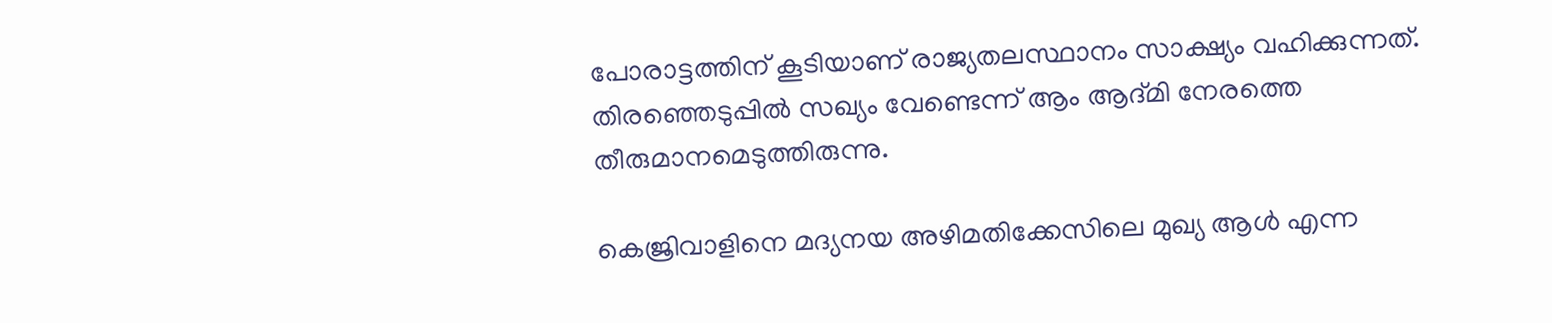പോരാട്ടത്തിന് കൂടിയാണ് രാജ്യതലസ്ഥാനം സാക്ഷ്യം വഹിക്കുന്നത്. തിരഞ്ഞെടുപ്പില്‍ സഖ്യം വേണ്ടെന്ന് ആം ആദ്മി നേരത്തെ തീരുമാനമെടുത്തിരുന്നു.

കെജ്രിവാളിനെ മദ്യനയ അഴിമതിക്കേസിലെ മുഖ്യ ആള്‍ എന്ന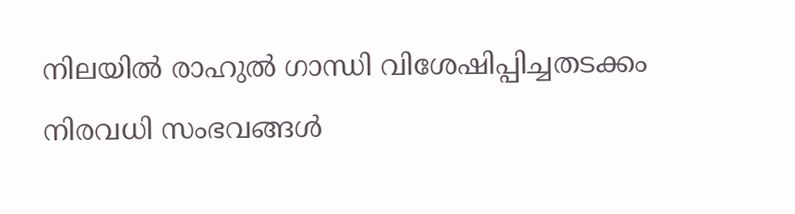നിലയില്‍ രാഹുല്‍ ഗാന്ധി വിശേഷിപ്പിച്ചതടക്കം നിരവധി സംഭവങ്ങള്‍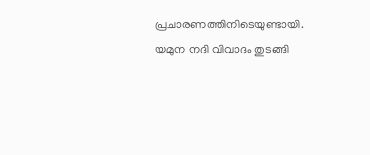പ്രചാരണത്തിനിടെയുണ്ടായി. യമുന നദി വിവാദം തുടങ്ങി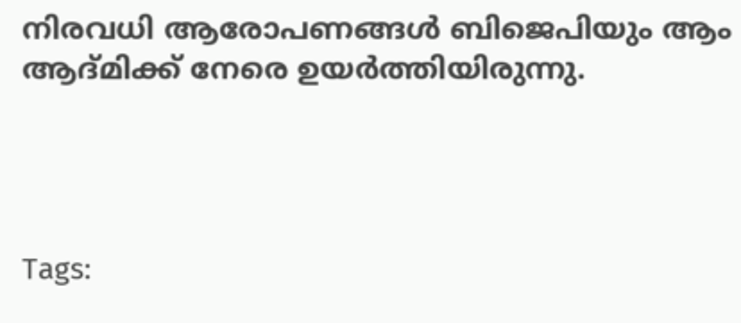നിരവധി ആരോപണങ്ങള്‍ ബിജെപിയും ആം ആദ്മിക്ക് നേരെ ഉയര്‍ത്തിയിരുന്നു.




Tags: